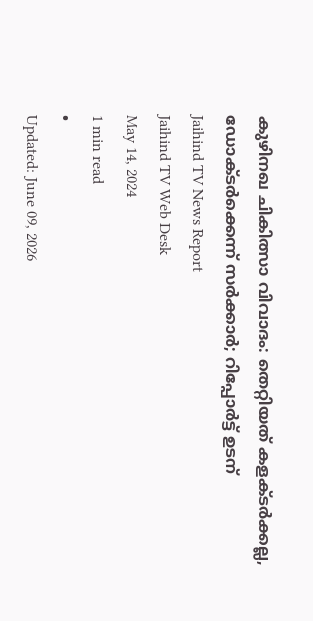കുഴിനഖ ചികിത്സാ വിവാദം: തെറ്റിയത് കളക്ടർക്കല്ല, ഡോക്ടർക്കെന്ന് സർക്കാർ; റിപ്പോർട്ട് ഉടന്
Jaihind TV News Report
Jaihind TV Web Desk
May 14, 2024
1 min read
•
Updated: June 09, 2026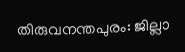തിരുവനന്തപുരം: ജില്ലാ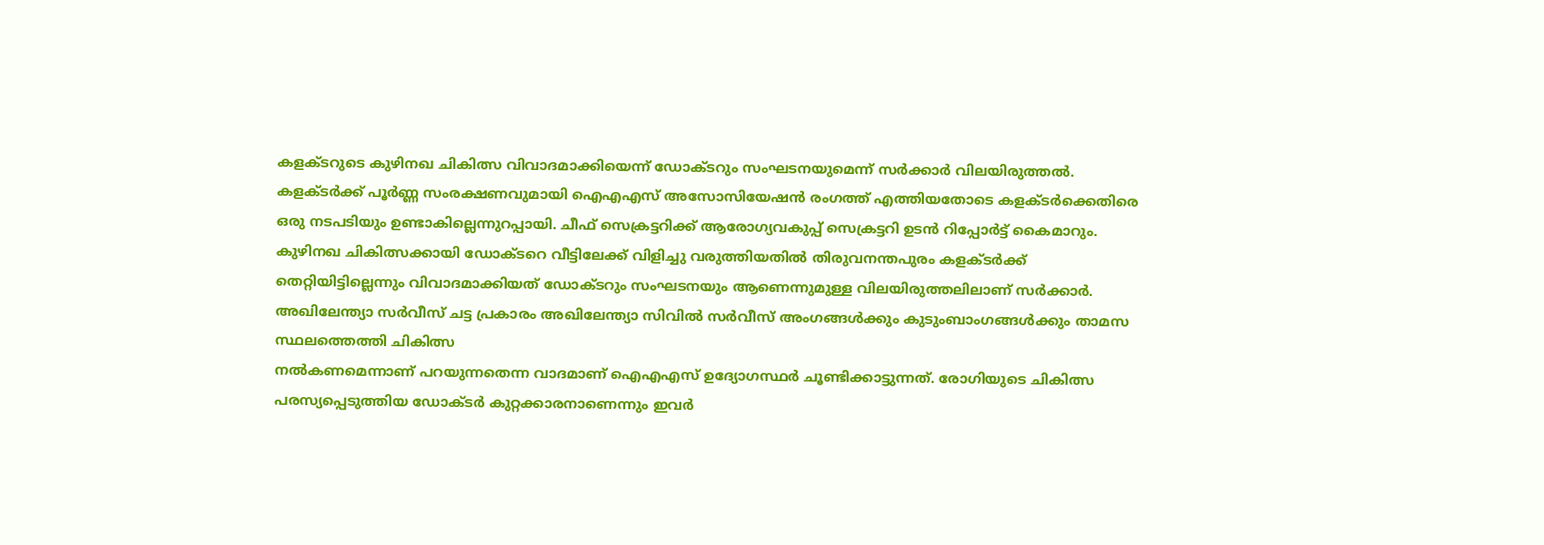കളക്ടറുടെ കുഴിനഖ ചികിത്സ വിവാദമാക്കിയെന്ന് ഡോക്ടറും സംഘടനയുമെന്ന് സർക്കാർ വിലയിരുത്തൽ. കളക്ടർക്ക് പൂർണ്ണ സംരക്ഷണവുമായി ഐഎഎസ് അസോസിയേഷൻ രംഗത്ത് എത്തിയതോടെ കളക്ടർക്കെതിരെ ഒരു നടപടിയും ഉണ്ടാകില്ലെന്നുറപ്പായി. ചീഫ് സെക്രട്ടറിക്ക് ആരോഗ്യവകുപ്പ് സെക്രട്ടറി ഉടൻ റിപ്പോർട്ട് കൈമാറും.
കുഴിനഖ ചികിത്സക്കായി ഡോക്ടറെ വീട്ടിലേക്ക് വിളിച്ചു വരുത്തിയതിൽ തിരുവനന്തപുരം കളക്ടർക്ക് തെറ്റിയിട്ടില്ലെന്നും വിവാദമാക്കിയത് ഡോക്ടറും സംഘടനയും ആണെന്നുമുള്ള വിലയിരുത്തലിലാണ് സർക്കാർ. അഖിലേന്ത്യാ സർവീസ് ചട്ട പ്രകാരം അഖിലേന്ത്യാ സിവിൽ സർവീസ് അംഗങ്ങൾക്കും കുടുംബാംഗങ്ങൾക്കും താമസ സ്ഥലത്തെത്തി ചികിത്സ
നൽകണമെന്നാണ് പറയുന്നതെന്ന വാദമാണ് ഐഎഎസ് ഉദ്യോഗസ്ഥർ ചൂണ്ടിക്കാട്ടുന്നത്. രോഗിയുടെ ചികിത്സ പരസ്യപ്പെടുത്തിയ ഡോക്ടർ കുറ്റക്കാരനാണെന്നും ഇവർ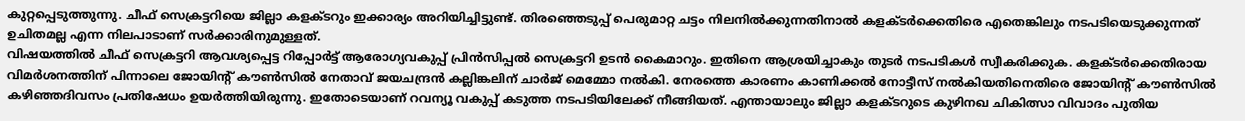കുറ്റപ്പെടുത്തുന്നു. ചീഫ് സെക്രട്ടറിയെ ജില്ലാ കളക്ടറും ഇക്കാര്യം അറിയിച്ചിട്ടുണ്ട്. തിരഞ്ഞെടുപ്പ് പെരുമാറ്റ ചട്ടം നിലനിൽക്കുന്നതിനാൽ കളക്ടർക്കെതിരെ എതെങ്കിലും നടപടിയെടുക്കുന്നത് ഉചിതമല്ല എന്ന നിലപാടാണ് സർക്കാരിനുമുള്ളത്.
വിഷയത്തിൽ ചീഫ് സെക്രട്ടറി ആവശ്യപ്പെട്ട റിപ്പോർട്ട് ആരോഗ്യവകുപ്പ് പ്രിൻസിപ്പൽ സെക്രട്ടറി ഉടൻ കൈമാറും. ഇതിനെ ആശ്രയിച്ചാകും തുടർ നടപടികൾ സ്വീകരിക്കുക. കളക്ടർക്കെതിരായ വിമർശനത്തിന് പിന്നാലെ ജോയിന്റ് കൗൺസിൽ നേതാവ് ജയചന്ദ്രൻ കല്ലിങ്കലിന് ചാർജ് മെമ്മോ നൽകി. നേരത്തെ കാരണം കാണിക്കൽ നോട്ടീസ് നൽകിയതിനെതിരെ ജോയിന്റ് കൗൺസിൽ കഴിഞ്ഞദിവസം പ്രതിഷേധം ഉയർത്തിയിരുന്നു. ഇതോടെയാണ് റവന്യൂ വകുപ്പ് കടുത്ത നടപടിയിലേക്ക് നീങ്ങിയത്. എന്തായാലും ജില്ലാ കളക്ടറുടെ കുഴിനഖ ചികിത്സാ വിവാദം പുതിയ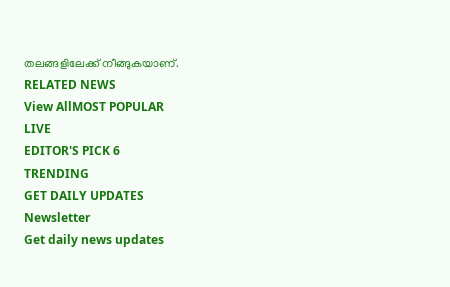തലങ്ങളിലേക്ക് നീങ്ങുകയാണ്.
RELATED NEWS
View AllMOST POPULAR
LIVE
EDITOR'S PICK 6
TRENDING
GET DAILY UPDATES
Newsletter
Get daily news updates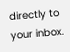directly to your inbox.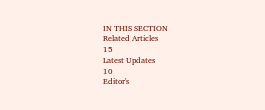IN THIS SECTION
Related Articles
15
Latest Updates
10
Editor's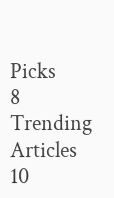Picks
8
Trending Articles
10